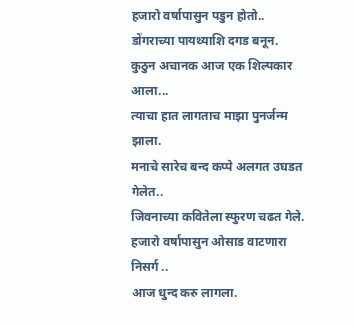हजारो वर्षापासुन पडुन होतो..
डोंगराच्या पायथ्याशि दगड बनून.
कुठुन अचानक आज एक शिल्पकार आला...
त्याचा हात लागताच माझा पुनर्जन्म झाला.
मनाचे सारेच बन्द कप्पे अलगत उघडत गेलेत..
जिवनाच्या कवितेला स्फुरण चढत गेले.
हजारो वर्षापासुन ओसाड वाटणारा निसर्ग ..
आज धुन्द करु लागला.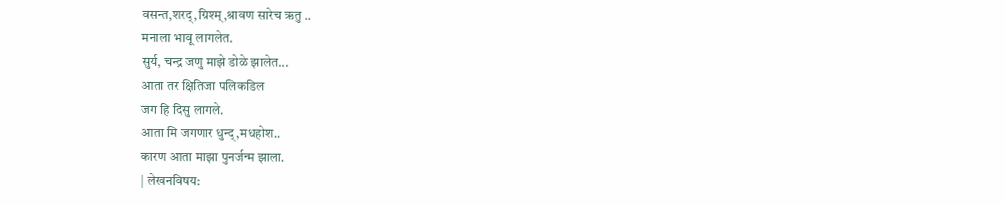वसन्त,शरद्,ग्रिश्म्,श्रावण सारेच ऋतु ..
मनाला भावू लागलेत.
सुर्य, चन्द्र जणु माझे डोळे झालेत...
आता तर क्षितिजा पलिकडिल
जग हि दिसु लागले.
आता मि जगणार धुन्द्,मधहोश..
कारण आता माझा पुनर्जन्म झाला.
| लेखनविषय: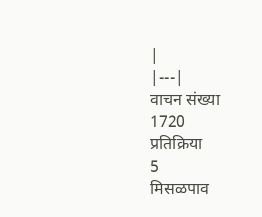|
|---|
वाचन संख्या
1720
प्रतिक्रिया
5
मिसळपाव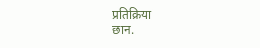प्रतिक्रिया
छान.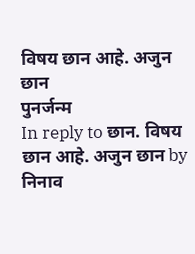विषय छान आहे. अजुन छान
पुनर्जन्म
In reply to छान. विषय छान आहे. अजुन छान by निनाव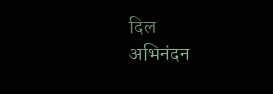दिल
अभिनंदन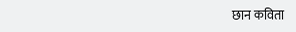छान कविता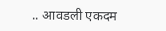.. आवडली एकदम